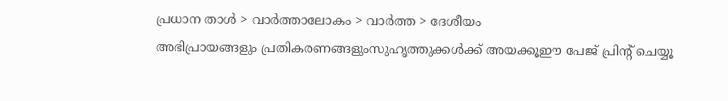പ്രധാന താള്‍ > വാര്‍ത്താലോകം > വാര്‍ത്ത > ദേശീയം
അഭിപ്രായങ്ങളും പ്രതികരണങ്ങളുംസുഹൃത്തുക്കള്‍ക്ക് അയക്കൂഈ പേജ് പ്രിന്‍റ് ചെയ്യൂ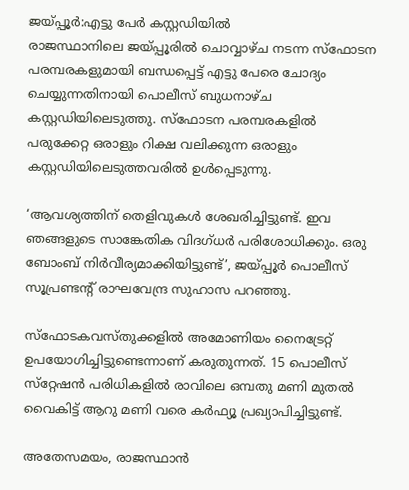ജയ്‌പ്പൂര്‍:എട്ടു പേര്‍ കസ്റ്റഡിയില്‍
രാജസ്ഥാനിലെ ജയ്‌പ്പൂരില്‍ ചൊവ്വാഴ്‌ച നടന്ന സ്‌ഫോടന പരമ്പരകളുമായി ബന്ധപ്പെട്ട് എട്ടു പേരെ ചോദ്യം ചെയ്യുന്നതിനായി പൊലീസ് ബുധനാഴ്‌ച കസ്റ്റഡിയിലെടുത്തു. സ്‌ഫോടന പരമ്പരകളില്‍ പരുക്കേറ്റ ഒരാളും റിക്ഷ വലിക്കുന്ന ഒരാളും കസ്റ്റഡിയിലെടുത്തവരില്‍ ഉള്‍പ്പെടുന്നു.

‘ആവശ്യത്തിന് തെളിവുകള്‍ ശേഖരിച്ചിട്ടുണ്ട്. ഇവ ഞങ്ങളുടെ സാങ്കേതിക വിദഗ്‌ധര്‍ പരിശോധിക്കും. ഒരു ബോംബ് നിര്‍വീര്യമാക്കിയിട്ടുണ്ട്’, ജയ്‌പ്പൂര്‍ പൊലീസ് സൂപ്രണ്ടന്‍റ് രാഘവേന്ദ്ര സുഹാസ പറഞ്ഞു.

സ്‌ഫോടകവസ്തുക്കളില്‍ അമോണിയം നൈട്രേറ്റ് ഉപയോഗിച്ചിട്ടുണ്ടെന്നാണ് കരുതുന്നത്. 15 പൊലീസ് സ്‌റ്റേഷന്‍ പരിധികളില്‍ രാവിലെ ഒമ്പതു മണി മുതല്‍ വൈകിട്ട് ആറു മണി വരെ കര്‍ഫ്യൂ പ്രഖ്യാപിച്ചിട്ടുണ്ട്.

അതേസമയം, രാജസ്ഥാന്‍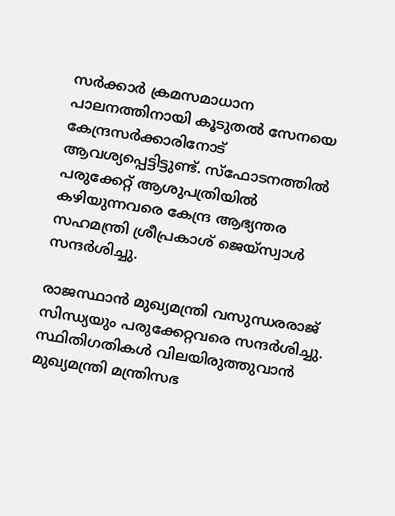സര്‍ക്കാര്‍ ക്രമസമാധാന പാലനത്തിനായി കൂടുതല്‍ സേനയെ കേന്ദ്രസര്‍ക്കാരിനോട് ആവശ്യപ്പെട്ടിട്ടുണ്ട്. സ്‌ഫോടനത്തില്‍ പരുക്കേറ്റ് ആശുപത്രിയില്‍ കഴിയുന്നവരെ കേന്ദ്ര ആഭ്യന്തര സഹമന്ത്രി ശ്രീപ്രകാശ് ജെയ്‌സ്വാള്‍ സന്ദര്‍ശിച്ചു.

രാജസ്ഥാന്‍ മുഖ്യമന്ത്രി വസുന്ധരരാജ് സിന്ധ്യയും പരുക്കേറ്റവരെ സന്ദര്‍ശിച്ചു. സ്ഥിതിഗതികള്‍ വിലയിരുത്തുവാന്‍ മുഖ്യമന്ത്രി മന്ത്രിസഭ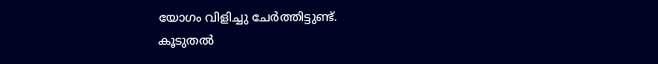യോഗം വിളിച്ചു ചേര്‍ത്തിട്ടുണ്ട്.
കൂടുതല്‍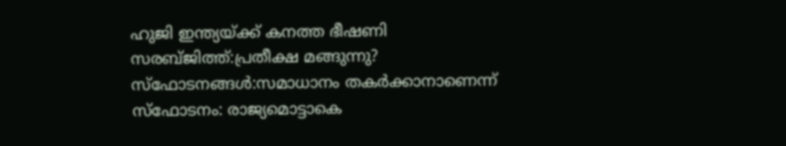ഹുജി ഇന്ത്യയ്‌ക്ക് കനത്ത ഭീഷണി
സരബ്‌ജിത്ത്:പ്രതീക്ഷ മങ്ങുന്നു?
സ്‌ഫോടനങ്ങള്‍:സമാധാനം തകര്‍ക്കാനാണെന്ന്
സ്ഫോടനം: രാജ്യമൊട്ടാകെ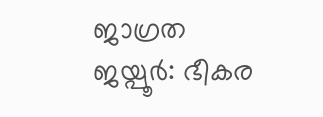ജാഗ്രത
ജയ്പൂര്‍: ഭീകര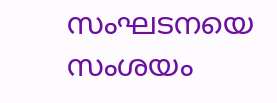സംഘടനയെ സംശയം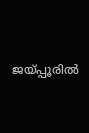ജയ്പ്പൂരില്‍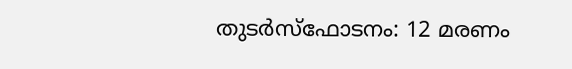തുടര്‍സ്ഫോടനം: 12 മരണം